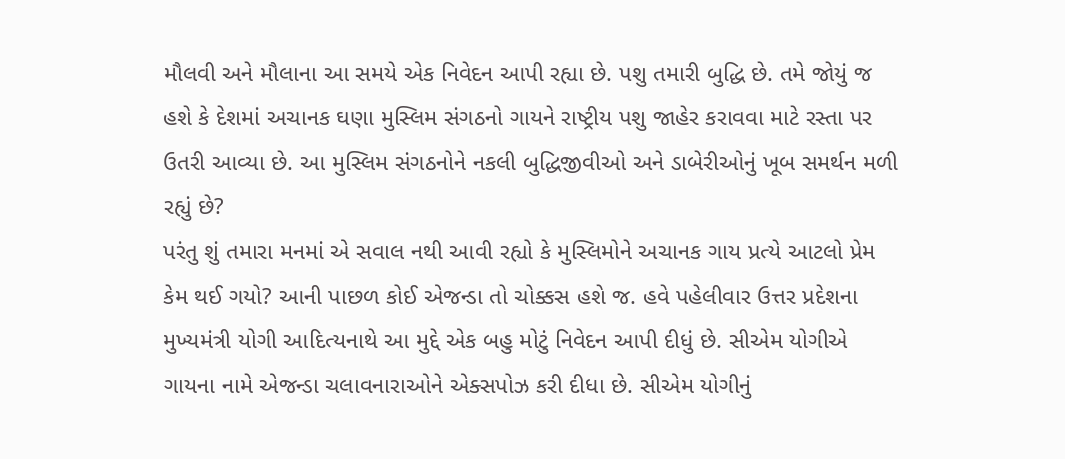મૌલવી અને મૌલાના આ સમયે એક નિવેદન આપી રહ્યા છે. પશુ તમારી બુદ્ધિ છે. તમે જોયું જ હશે કે દેશમાં અચાનક ઘણા મુસ્લિમ સંગઠનો ગાયને રાષ્ટ્રીય પશુ જાહેર કરાવવા માટે રસ્તા પર ઉતરી આવ્યા છે. આ મુસ્લિમ સંગઠનોને નકલી બુદ્ધિજીવીઓ અને ડાબેરીઓનું ખૂબ સમર્થન મળી રહ્યું છે?
પરંતુ શું તમારા મનમાં એ સવાલ નથી આવી રહ્યો કે મુસ્લિમોને અચાનક ગાય પ્રત્યે આટલો પ્રેમ કેમ થઈ ગયો? આની પાછળ કોઈ એજન્ડા તો ચોક્કસ હશે જ. હવે પહેલીવાર ઉત્તર પ્રદેશના મુખ્યમંત્રી યોગી આદિત્યનાથે આ મુદ્દે એક બહુ મોટું નિવેદન આપી દીધું છે. સીએમ યોગીએ ગાયના નામે એજન્ડા ચલાવનારાઓને એક્સપોઝ કરી દીધા છે. સીએમ યોગીનું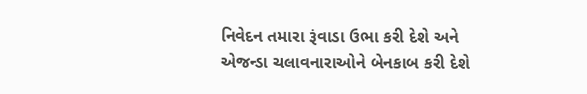નિવેદન તમારા રૂંવાડા ઉભા કરી દેશે અને એજન્ડા ચલાવનારાઓને બેનકાબ કરી દેશે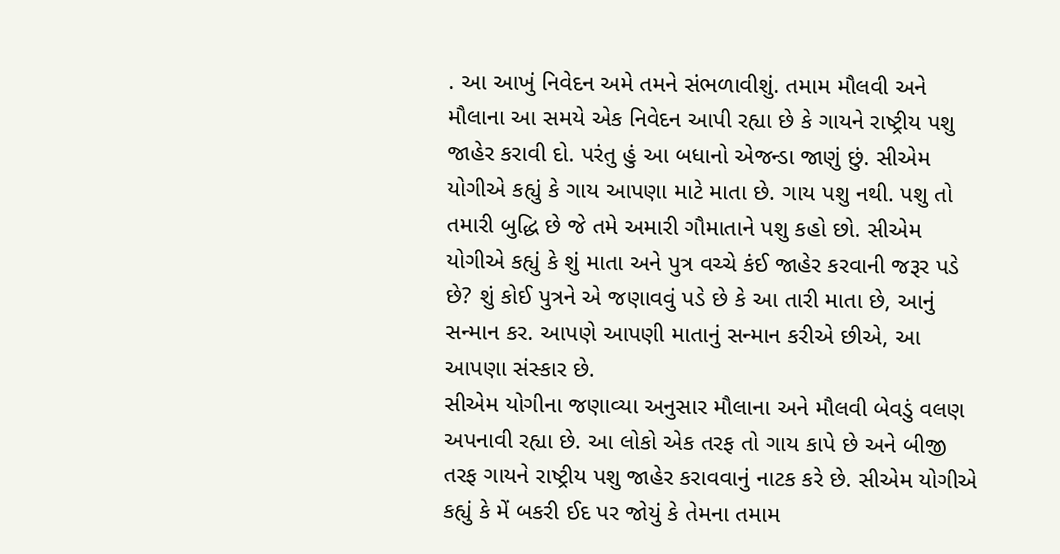. આ આખું નિવેદન અમે તમને સંભળાવીશું. તમામ મૌલવી અને મૌલાના આ સમયે એક નિવેદન આપી રહ્યા છે કે ગાયને રાષ્ટ્રીય પશુ જાહેર કરાવી દો. પરંતુ હું આ બધાનો એજન્ડા જાણું છું. સીએમ યોગીએ કહ્યું કે ગાય આપણા માટે માતા છે. ગાય પશુ નથી. પશુ તો તમારી બુદ્ધિ છે જે તમે અમારી ગૌમાતાને પશુ કહો છો. સીએમ યોગીએ કહ્યું કે શું માતા અને પુત્ર વચ્ચે કંઈ જાહેર કરવાની જરૂર પડે છે? શું કોઈ પુત્રને એ જણાવવું પડે છે કે આ તારી માતા છે, આનું સન્માન કર. આપણે આપણી માતાનું સન્માન કરીએ છીએ, આ આપણા સંસ્કાર છે.
સીએમ યોગીના જણાવ્યા અનુસાર મૌલાના અને મૌલવી બેવડું વલણ અપનાવી રહ્યા છે. આ લોકો એક તરફ તો ગાય કાપે છે અને બીજી તરફ ગાયને રાષ્ટ્રીય પશુ જાહેર કરાવવાનું નાટક કરે છે. સીએમ યોગીએ કહ્યું કે મેં બકરી ઈદ પર જોયું કે તેમના તમામ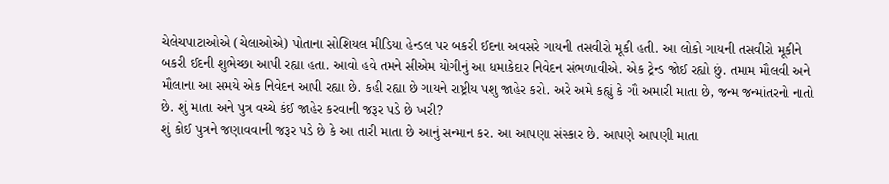ચેલેચપાટાઓએ (ચેલાઓએ) પોતાના સોશિયલ મીડિયા હેન્ડલ પર બકરી ઈદના અવસરે ગાયની તસવીરો મૂકી હતી. આ લોકો ગાયની તસવીરો મૂકીને બકરી ઈદની શુભેચ્છા આપી રહ્યા હતા. આવો હવે તમને સીએમ યોગીનું આ ધમાકેદાર નિવેદન સંભળાવીએ. એક ટ્રેન્ડ જોઈ રહ્યો છું. તમામ મૌલવી અને મૌલાના આ સમયે એક નિવેદન આપી રહ્યા છે. કહી રહ્યા છે ગાયને રાષ્ટ્રીય પશુ જાહેર કરો. અરે અમે કહ્યું કે ગૌ અમારી માતા છે, જન્મ જન્માંતરનો નાતો છે. શું માતા અને પુત્ર વચ્ચે કંઈ જાહેર કરવાની જરૂર પડે છે ખરી?
શું કોઈ પુત્રને જણાવવાની જરૂર પડે છે કે આ તારી માતા છે આનું સન્માન કર. આ આપણા સંસ્કાર છે. આપણે આપણી માતા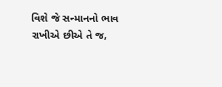વિશે જે સન્માનનો ભાવ રાખીએ છીએ તે જ,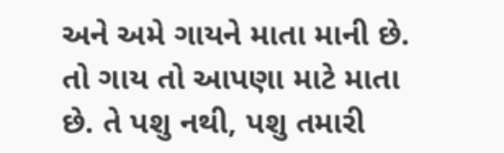અને અમે ગાયને માતા માની છે. તો ગાય તો આપણા માટે માતા છે. તે પશુ નથી, પશુ તમારી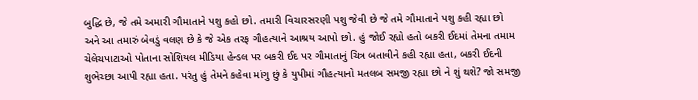બુદ્ધિ છે, જે તમે અમારી ગૌમાતાને પશુ કહો છો. તમારી વિચારસરણી પશુ જેવી છે જે તમે ગૌમાતાને પશુ કહી રહ્યા છો અને આ તમારું બેવડું વલણ છે કે જે એક તરફ ગૌહત્યાને આશ્રય આપો છો. હું જોઈ રહ્યો હતો બકરી ઈદમાં તેમના તમામ ચેલેચપાટાઓ પોતાના સોશિયલ મીડિયા હેન્ડલ પર બકરી ઈદ પર ગૌમાતાનું ચિત્ર બતાવીને કહી રહ્યા હતા, બકરી ઈદની શુભેચ્છા આપી રહ્યા હતા. પરંતુ હું તેમને કહેવા માંગુ છું કે યુપીમાં ગૌહત્યાનો મતલબ સમજી રહ્યા છો ને શું થશે? જો સમજી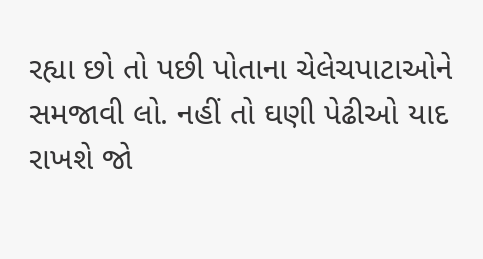રહ્યા છો તો પછી પોતાના ચેલેચપાટાઓને સમજાવી લો. નહીં તો ઘણી પેઢીઓ યાદ રાખશે જો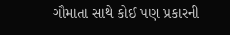ગૌમાતા સાથે કોઈ પણ પ્રકારની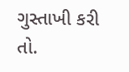ગુસ્તાખી કરી તો.